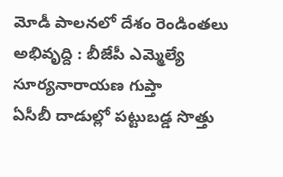మోడీ పాలనలో దేశం రెండింతలు అభివృద్ది : బీజేపీ ఎమ్మెల్యే సూర్యనారాయణ గుప్తా
ఏసీబీ దాడుల్లో పట్టుబడ్డ సొత్తు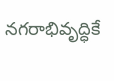నగరాభివృద్ధికే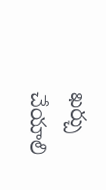ఖర్చు చేయాలి